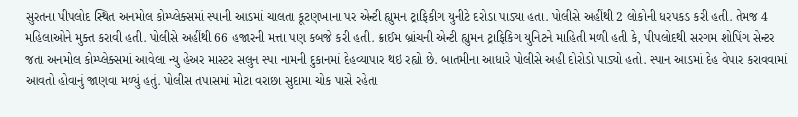સુરતના પીપલોદ સ્થિત અનમોલ કોમ્પ્લેક્સમાં સ્પાની આડમાં ચાલતા કૂટણખાના પર એન્ટી હ્યુમન ટ્રાફિકીગ યુનીટે દરોડા પાડ્યા હતા. પોલીસે અહીંથી 2 લોકોની ધરપકડ કરી હતી. તેમજ 4 મહિલાઓને મુક્ત કરાવી હતી. પોલીસે અહીંથી 66 હજારની મત્તા પણ કબજે કરી હતી. ક્રાઈમ બ્રાંચની એન્ટી હ્યુમન ટ્રાફિકિગ યુનિટને માહિતી મળી હતી કે, પીપલોદથી સરગમ શોપિંગ સેન્ટર જતા અનમોલ કોમ્પ્લેક્સમાં આવેલા ન્યુ હેઅર માસ્ટર સલુન સ્પા નામની દુકાનમાં દેહવ્યાપાર થઇ રહ્યો છે. બાતમીના આધારે પોલીસે અહી દોરોડો પાડ્યો હતો. સ્પાન આડમાં દેહ વેપાર કરાવવામાં આવતો હોવાનું જાણવા મળ્યું હતું. પોલીસ તપાસમાં મોટા વરાછા સુદામા ચોક પાસે રહેતા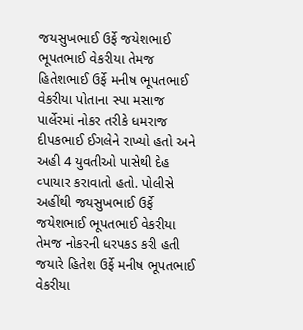જયસુખભાઈ ઉર્ફે જયેશભાઈ ભૂપતભાઈ વેકરીયા તેમજ હિતેશભાઈ ઉર્ફે મનીષ ભૂપતભાઈ વેકરીયા પોતાના સ્પા મસાજ પાર્લેરમાં નોકર તરીકે ધમરાજ દીપકભાઈ ઈગલેને રાખ્યો હતો અને અહી 4 યુવતીઓ પાસેથી દેહ વ્પાયાર કરાવાતો હતો. પોલીસે અહીંથી જયસુખભાઈ ઉર્ફે જયેશભાઈ ભૂપતભાઈ વેકરીયા તેમજ નોકરની ધરપકડ કરી હતી જયારે હિતેશ ઉર્ફે મનીષ ભૂપતભાઈ વેકરીયા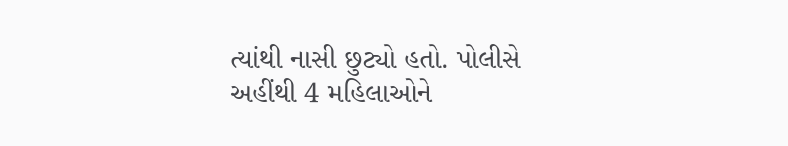ત્યાંથી નાસી છુટ્યો હતો. પોલીસે અહીંથી 4 મહિલાઓને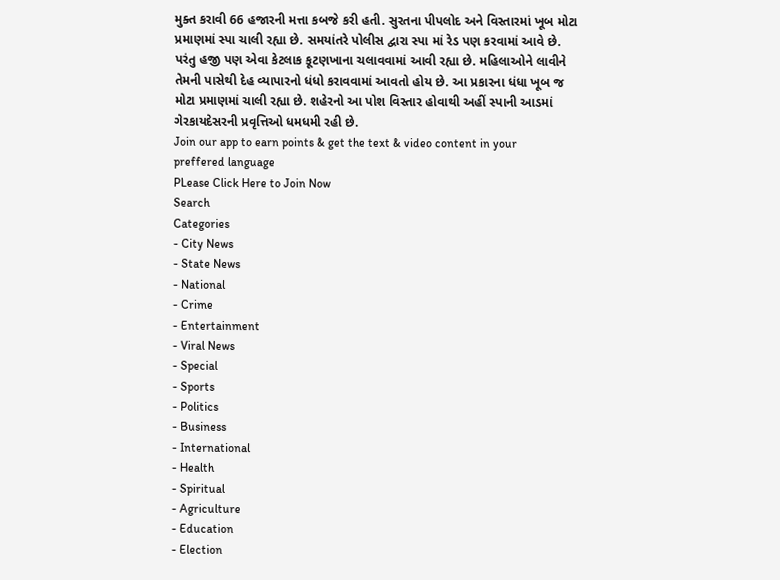મુક્ત કરાવી 66 હજારની મત્તા કબજે કરી હતી. સુરતના પીપલોદ અને વિસ્તારમાં ખૂબ મોટા પ્રમાણમાં સ્પા ચાલી રહ્યા છે. સમયાંતરે પોલીસ દ્વારા સ્પા માં રેડ પણ કરવામાં આવે છે. પરંતુ હજી પણ એવા કેટલાક કૂટણખાના ચલાવવામાં આવી રહ્યા છે. મહિલાઓને લાવીને તેમની પાસેથી દેહ વ્યાપારનો ધંધો કરાવવામાં આવતો હોય છે. આ પ્રકારના ધંધા ખૂબ જ મોટા પ્રમાણમાં ચાલી રહ્યા છે. શહેરનો આ પોશ વિસ્તાર હોવાથી અહીં સ્પાની આડમાં ગેરકાયદેસરની પ્રવૃત્તિઓ ધમધમી રહી છે.
Join our app to earn points & get the text & video content in your preffered language
PLease Click Here to Join Now
Search
Categories
- City News
- State News
- National
- Crime
- Entertainment
- Viral News
- Special
- Sports
- Politics
- Business
- International
- Health
- Spiritual
- Agriculture
- Education
- Election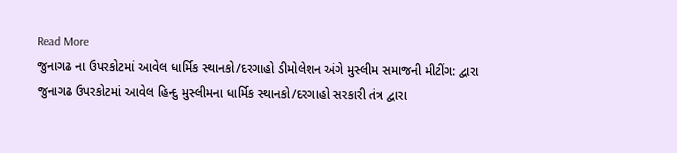Read More
જુનાગઢ ના ઉપરકોટમાં આવેલ ધાર્મિક સ્થાનકો/દરગાહો ડીમોલેશન અંગે મુસ્લીમ સમાજની મીટીંગ: દ્વારા
જુનાગઢ ઉપરકોટમાં આવેલ હિન્દુ મુસ્લીમના ધાર્મિક સ્થાનકો/દરગાહો સરકારી તંત્ર દ્વારા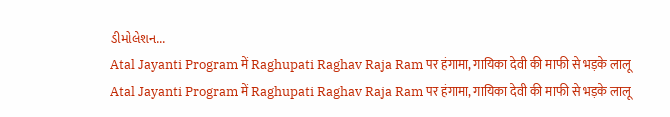ડીમોલેશન...
Atal Jayanti Program में Raghupati Raghav Raja Ram पर हंगामा, गायिका देवी की माफी से भड़के लालू
Atal Jayanti Program में Raghupati Raghav Raja Ram पर हंगामा, गायिका देवी की माफी से भड़के लालू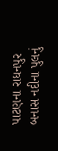પાટણના રાધનપુર બનાસ નદીના પુલનું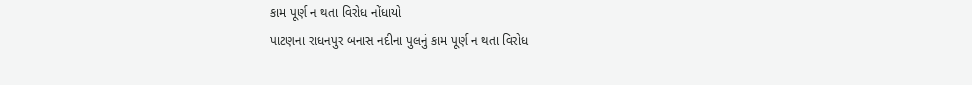કામ પૂર્ણ ન થતા વિરોધ નોંધાયો
પાટણના રાધનપુર બનાસ નદીના પુલનું કામ પૂર્ણ ન થતા વિરોધ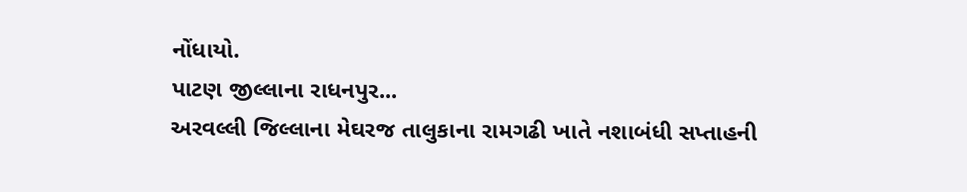નોંધાયો.
પાટણ જીલ્લાના રાધનપુર...
અરવલ્લી જિલ્લાના મેઘરજ તાલુકાના રામગઢી ખાતે નશાબંધી સપ્તાહની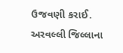ઉજવણી કરાઈ.
અરવલ્લી જિલ્લાના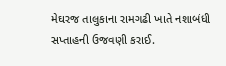મેઘરજ તાલુકાના રામગઢી ખાતે નશાબંધી સપ્તાહની ઉજવણી કરાઈ.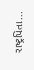રાષ્ટ્રપિતા...